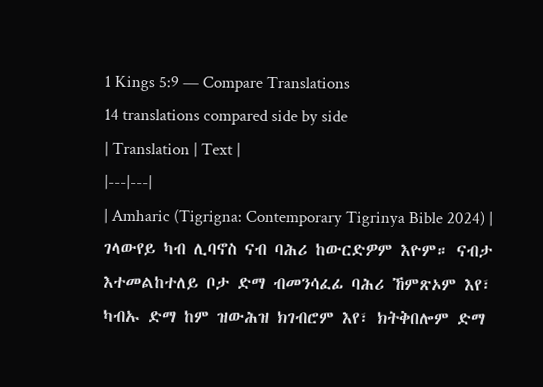1 Kings 5:9 — Compare Translations
14 translations compared side by side
| Translation | Text |
|---|---|
| Amharic (Tigrigna: Contemporary Tigrinya Bible 2024) | ገላውየይ ካብ ሊባኖስ ናብ ባሕሪ ከውርድዎም እዮም። ናብታ እተመልከተለይ ቦታ ድማ ብመንሳፈፊ ባሕሪ ኸምጽኦም እየ፣ ካብኡ ድማ ከም ዝውሕዝ ክገብሮም እየ፣ ክትቅበሎም ድማ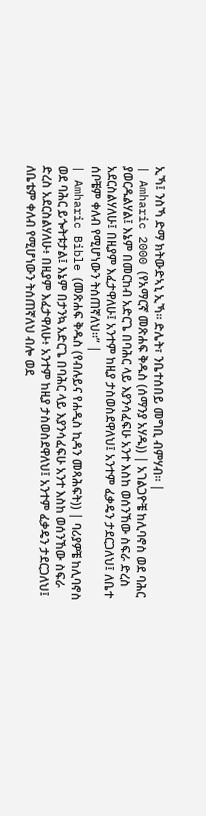ኢኻ፤ ንስኻ ድማ ክትውድኣኒ ኢኻ። ድሌት፣ ንቤተሰበይ መግቢ ብምሃብ። |
| Amharic 2000 (የአማርኛ መጽሐፍ ቅዱስ (ሰማንያ አሃዱ)) | አገልጋዮቼ ከሊባኖስ ወደ ባሕር ያወርዱልሃል፤ እኔም በመርከብ አድርጌ በባሕር ላይ እያንሳፈፍሁ አንተ እስከ ወሰንኸው ስፍራ ድረስ አደርስልሃለሁ፤ በዚያም እፈታዋለሁ፤ አንተም ከዚያ ታስወስደዋለህ፤ አንተም ፈቃዴን ታደርጋለህ፤ ለቤተ ሰቦቼም ቀለብ የሚሆነውን ትሰጠኛለህ።” |
| Amharic Bible (መጽሐፍ ቅዱስ (የብሉይና የሐዲስ ኪዳን መጻሕፍት)) | ባሪያዎቼ ከሊባኖስ ወደ ባሕር ይጐትቱታል፤ እኔም በታንኳ አድርጌ በባሕር ላይ እያንሳፈፍሁ አንተ እስከ ወሰንኸው ስፍራ ድረስ አደርስልሃለሁ፥ በዚያም እፈታዋለሁ፥ አንተም ከዚያ ታስወስደዋለህ፤ አንተም ፈቃዴን ታደርጋለህ፤ ለቤቴም ቀለብ የሚሆነውን ትሰጠኛለህ ብሎ ወደ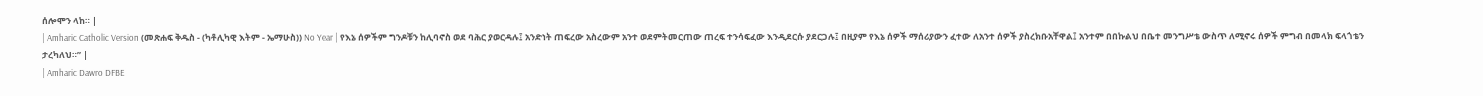ሰሎሞን ላከ። |
| Amharic Catholic Version (መጽሐፍ ቅዱስ - (ካቶሊካዊ እትም - ኤማሁስ)) No Year | የእኔ ሰዎችም ግንዶቹን ከሊባኖስ ወደ ባሕር ያወርዳሉ፤ አንድነት ጠፍረው አስረውም አንተ ወደምትመርጠው ጠረፍ ተንሳፍፈው እንዲደርሱ ያደርጋሉ፤ በዚያም የእኔ ሰዎች ማሰሪያውን ፈተው ለአንተ ሰዎች ያስረክቡአቸዋል፤ አንተም በበኩልህ በቤተ መንግሥቴ ውስጥ ለሚኖሩ ሰዎች ምግብ በመላክ ፍላጎቴን ታረካለህ።” |
| Amharic Dawro DFBE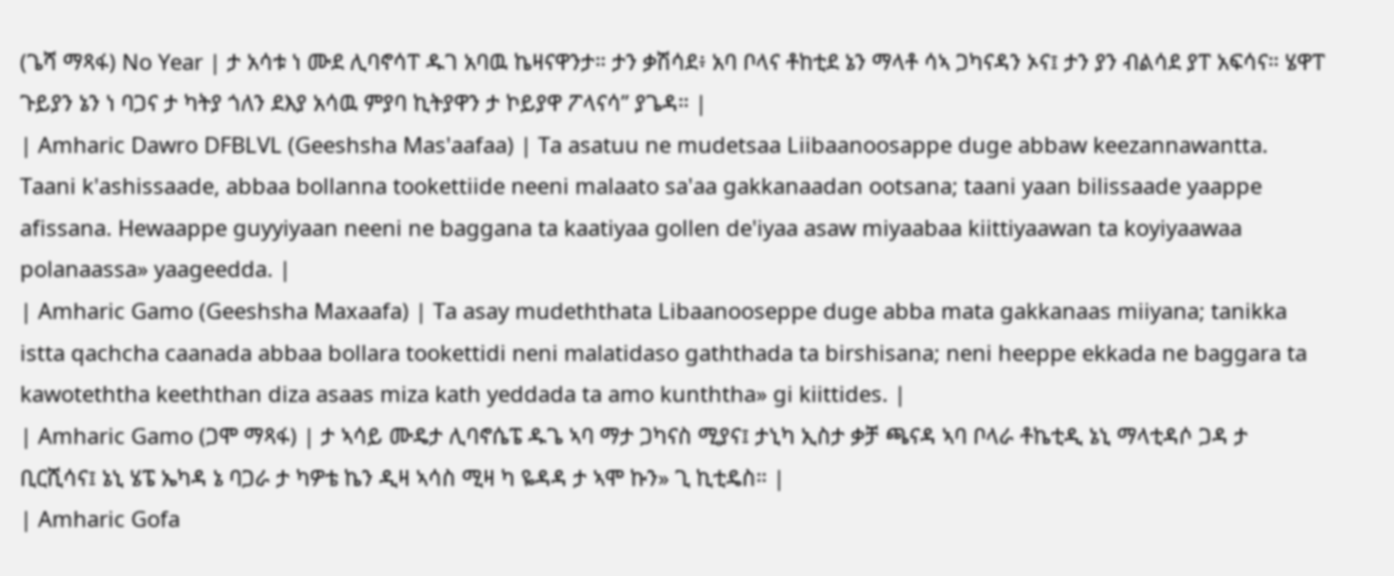(ጌሻ ማጻፋ) No Year | ታ አሳቱ ነ ሙደ ሊባኖሳፐ ዱገ አባዉ ኬዛናዋንታ። ታን ቃሽሳደ፥ አባ ቦላና ቶከቲደ ኔን ማላቶ ሳኣ ጋካናዳን ኦና፤ ታን ያን ብልሳደ ያፐ አፍሳና። ሄዋፐ ጉይያን ኔን ነ ባጋና ታ ካትያ ጎለን ደእያ አሳዉ ምያባ ኪትያዋን ታ ኮይያዋ ፖላናሳ” ያጌዳ። |
| Amharic Dawro DFBLVL (Geeshsha Mas'aafaa) | Ta asatuu ne mudetsaa Liibaanoosappe duge abbaw keezannawantta. Taani k'ashissaade, abbaa bollanna tookettiide neeni malaato sa'aa gakkanaadan ootsana; taani yaan bilissaade yaappe afissana. Hewaappe guyyiyaan neeni ne baggana ta kaatiyaa gollen de'iyaa asaw miyaabaa kiittiyaawan ta koyiyaawaa polanaassa» yaageedda. |
| Amharic Gamo (Geeshsha Maxaafa) | Ta asay mudeththata Libaanooseppe duge abba mata gakkanaas miiyana; tanikka istta qachcha caanada abbaa bollara tookettidi neni malatidaso gaththada ta birshisana; neni heeppe ekkada ne baggara ta kawoteththa keeththan diza asaas miza kath yeddada ta amo kunththa» gi kiittides. |
| Amharic Gamo (ጋሞ ማጻፋ) | ታ ኣሳይ ሙዴታ ሊባኖሴፔ ዱጌ ኣባ ማታ ጋካናስ ሚያና፤ ታኒካ ኢስታ ቃቻ ጫናዳ ኣባ ቦላራ ቶኬቲዲ ኔኒ ማላቲዳሶ ጋዳ ታ ቢርሺሳና፤ ኔኒ ሄፔ ኤካዳ ኔ ባጋራ ታ ካዎቴ ኬን ዲዛ ኣሳስ ሚዛ ካ ዬዳዳ ታ ኣሞ ኩን» ጊ ኪቲዴስ። |
| Amharic Gofa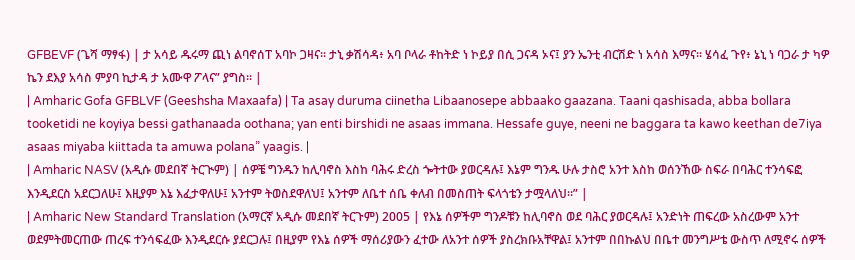GFBEVF (ጌሻ ማፃፋ) | ታ አሳይ ዱሩማ ጪነ ልባኖሰፐ አባኮ ጋዛና። ታኒ ቃሽሳዳ፥ አባ ቦላራ ቶከትድ ነ ኮይያ በሲ ጋናዳ ኦና፤ ያን ኤንቲ ብርሽድ ነ አሳስ እማና። ሄሳፈ ጉየ፥ ኔኒ ነ ባጋራ ታ ካዎ ኬን ደእያ አሳስ ምያባ ኪታዳ ታ አሙዋ ፖላና” ያግስ። |
| Amharic Gofa GFBLVF (Geeshsha Maxaafa) | Ta asay duruma ciinetha Libaanosepe abbaako gaazana. Taani qashisada, abba bollara tooketidi ne koyiya bessi gathanaada oothana; yan enti birshidi ne asaas immana. Hessafe guye, neeni ne baggara ta kawo keethan de7iya asaas miyaba kiittada ta amuwa polana” yaagis. |
| Amharic NASV (አዲሱ መደበኛ ትርጒም) | ሰዎቼ ግንዱን ከሊባኖስ እስከ ባሕሩ ድረስ ጐትተው ያወርዳሉ፤ እኔም ግንዱ ሁሉ ታስሮ አንተ እስከ ወሰንኸው ስፍራ በባሕር ተንሳፍፎ እንዲደርስ አደርጋለሁ፤ እዚያም እኔ እፈታዋለሁ፤ አንተም ትወስደዋለህ፤ አንተም ለቤተ ሰቤ ቀለብ በመስጠት ፍላጎቴን ታሟላለህ።” |
| Amharic New Standard Translation (አማርኛ አዲሱ መደበኛ ትርጉም) 2005 | የእኔ ሰዎችም ግንዶቹን ከሊባኖስ ወደ ባሕር ያወርዳሉ፤ አንድነት ጠፍረው አስረውም አንተ ወደምትመርጠው ጠረፍ ተንሳፍፈው እንዲደርሱ ያደርጋሉ፤ በዚያም የእኔ ሰዎች ማሰሪያውን ፈተው ለአንተ ሰዎች ያስረክቡአቸዋል፤ አንተም በበኩልህ በቤተ መንግሥቴ ውስጥ ለሚኖሩ ሰዎች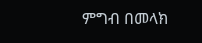ምግብ በመላክ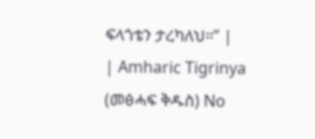ፍላጎቴን ታረካለህ።” |
| Amharic Tigrinya (መፅሓፍ ቅዱስ) No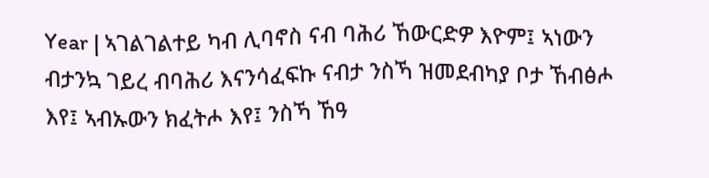Year | ኣገልገልተይ ካብ ሊባኖስ ናብ ባሕሪ ኸውርድዎ እዮም፤ ኣነውን ብታንኳ ገይረ ብባሕሪ እናንሳፈፍኩ ናብታ ንስኻ ዝመደብካያ ቦታ ኸብፅሖ እየ፤ ኣብኡውን ክፈትሖ እየ፤ ንስኻ ኸዓ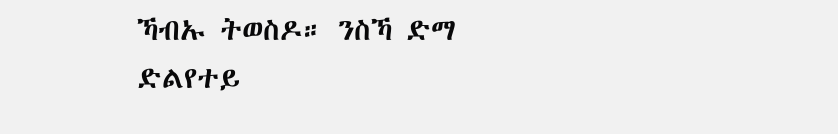ኻብኡ ትወስዶ። ንስኻ ድማ ድልየተይ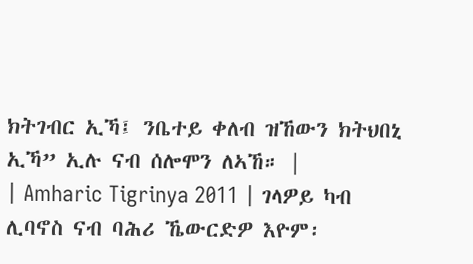ክትገብር ኢኻ፤ ንቤተይ ቀለብ ዝኸውን ክትህበኒ ኢኻ” ኢሉ ናብ ሰሎሞን ለኣኸ። |
| Amharic Tigrinya 2011 | ገላዎይ ካብ ሊባኖስ ናብ ባሕሪ ኼውርድዎ እዮም፡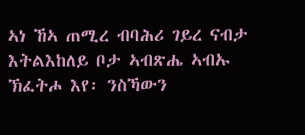ኣነ ኸኣ ጠሚረ ብባሕሪ ገይረ ናብታ እትልእከለይ ቦታ ኣብጽሔ ኣብኡ ኽፈትሖ እየ፡ ንስኻውን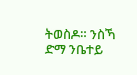ትወስዶ። ንስኻ ድማ ንቤተይ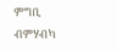ምግቢ ብምሃብካ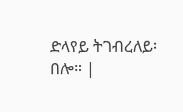ድላየይ ትገብረለይ፡ በሎ። |